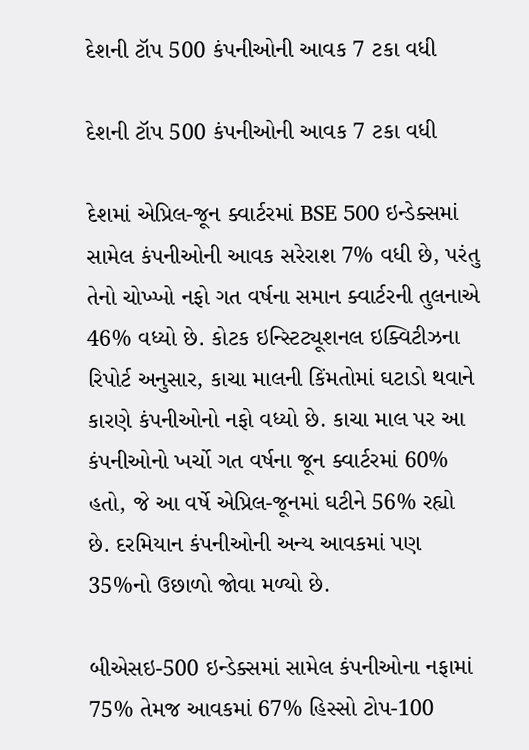દેશની ટૉપ 500 કંપનીઓની આવક 7 ટકા વધી

દેશની ટૉપ 500 કંપનીઓની આવક 7 ટકા વધી

દેશમાં એપ્રિલ-જૂન ક્વાર્ટરમાં BSE 500 ઇન્ડેક્સમાં સામેલ કંપનીઓની આવક સરેરાશ 7% વધી છે, પરંતુ તેનો ચોખ્ખો નફો ગત વર્ષના સમાન ક્વાર્ટરની તુલનાએ 46% વધ્યો છે. કોટક ઇન્સ્ટિટ્યૂશનલ ઇક્વિટીઝના રિપોર્ટ અનુસાર, કાચા માલની કિંમતોમાં ઘટાડો થવાને કારણે કંપનીઓનો નફો વધ્યો છે. કાચા માલ પર આ કંપનીઓનો ખર્ચો ગત વર્ષના જૂન ક્વાર્ટરમાં 60% હતો, જે આ વર્ષે એપ્રિલ-જૂનમાં ઘટીને 56% રહ્યો છે. દરમિયાન કંપનીઓની અન્ય આવકમાં પણ 35%નો ઉછાળો જોવા મળ્યો છે.

બીએસઇ-500 ઇન્ડેક્સમાં સામેલ કંપનીઓના નફામાં 75% તેમજ આવકમાં 67% હિસ્સો ટોપ-100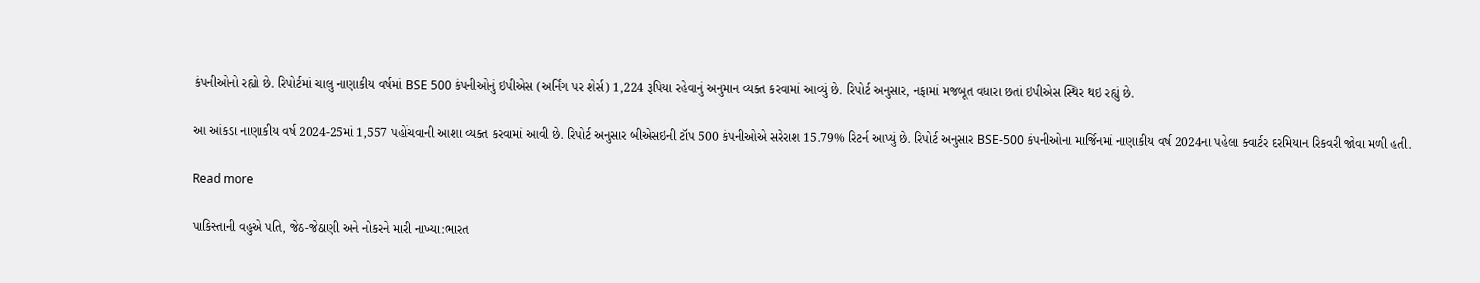કંપનીઓનો રહ્યો છે. રિપોર્ટમાં ચાલુ નાણાકીય વર્ષમાં BSE 500 કંપનીઓનું ઇપીએસ (અર્નિંગ પર શેર્સ) 1,224 રૂપિયા રહેવાનું અનુમાન વ્યક્ત કરવામાં આવ્યું છે. રિપોર્ટ અનુસાર, નફામાં મજબૂત વધારા છતાં ઇપીએસ સ્થિર થઇ રહ્યું છે.

આ આંકડા નાણાકીય વર્ષ 2024-25માં 1,557 પહોંચવાની આશા વ્યક્ત કરવામાં આવી છે. રિપોર્ટ અનુસાર બીએસઇની ટૉપ 500 કંપનીઓએ સરેરાશ 15.79% રિટર્ન આપ્યું છે. રિપોર્ટ અનુસાર BSE-500 કંપનીઓના માર્જિનમાં નાણાકીય વર્ષ 2024ના પહેલા ક્વાર્ટર દરમિયાન રિકવરી જોવા મળી હતી.

Read more

પાકિસ્તાની વહુએ પતિ, જેઠ-જેઠાણી અને નોકરને મારી નાખ્યા:ભારત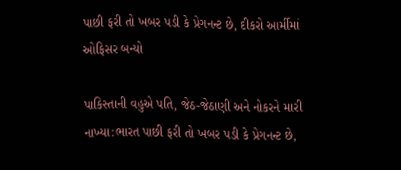પાછી ફરી તો ખબર પડી કે પ્રેગનન્ટ છે, દીકરો આર્મીમાં ઓફિસર બન્યો

પાકિસ્તાની વહુએ પતિ, જેઠ-જેઠાણી અને નોકરને મારી નાખ્યા:ભારત પાછી ફરી તો ખબર પડી કે પ્રેગનન્ટ છે,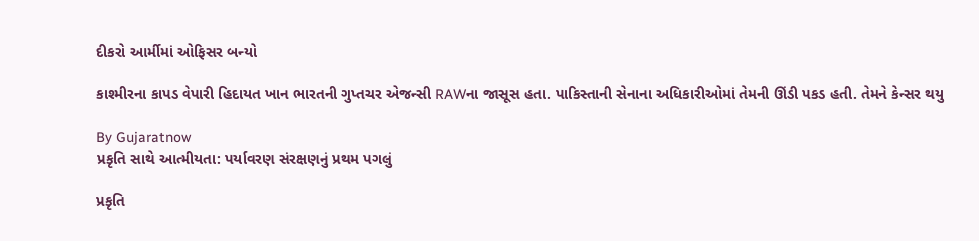દીકરો આર્મીમાં ઓફિસર બન્યો

કાશ્મીરના કાપડ વેપારી હિદાયત ખાન ભારતની ગુપ્તચર એજન્સી RAWના જાસૂસ હતા. પાકિસ્તાની સેનાના અધિકારીઓમાં તેમની ઊંડી પકડ હતી. તેમને કેન્સર થયુ

By Gujaratnow
પ્રકૃતિ સાથે આત્મીયતા: પર્યાવરણ સંરક્ષણનું પ્રથમ પગલું

પ્રકૃતિ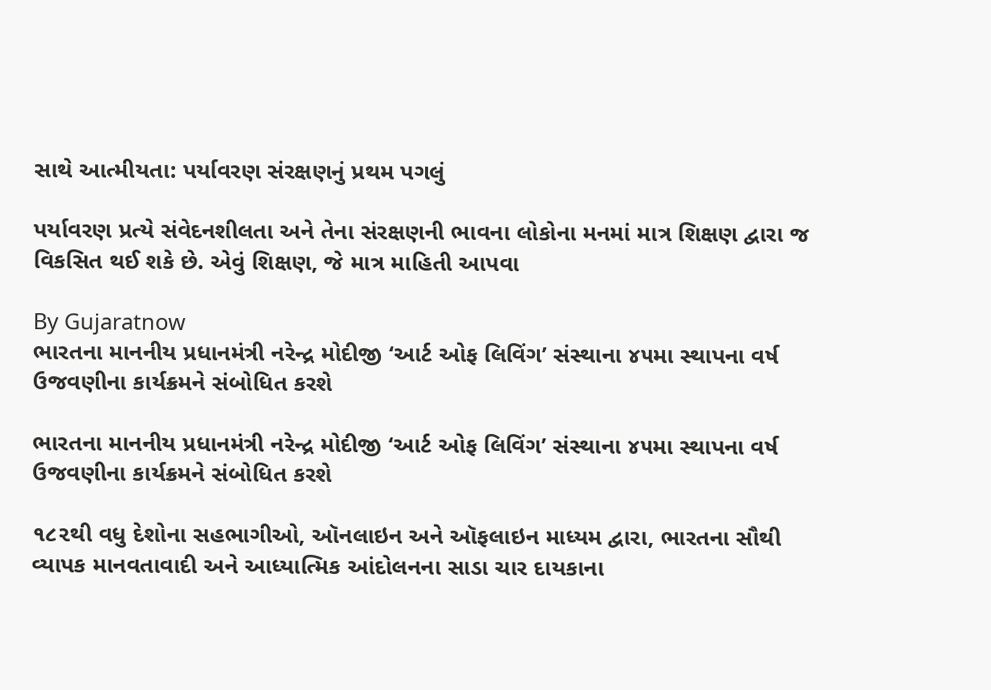સાથે આત્મીયતા: પર્યાવરણ સંરક્ષણનું પ્રથમ પગલું

પર્યાવરણ પ્રત્યે સંવેદનશીલતા અને તેના સંરક્ષણની ભાવના લોકોના મનમાં માત્ર શિક્ષણ દ્વારા જ વિકસિત થઈ શકે છે. એવું શિક્ષણ, જે માત્ર માહિતી આપવા

By Gujaratnow
ભારતના માનનીય પ્રધાનમંત્રી નરેન્દ્ર મોદીજી ‘આર્ટ ઓફ લિવિંગ’ સંસ્થાના ૪૫મા સ્થાપના વર્ષ ઉજવણીના કાર્યક્રમને સંબોધિત કરશે

ભારતના માનનીય પ્રધાનમંત્રી નરેન્દ્ર મોદીજી ‘આર્ટ ઓફ લિવિંગ’ સંસ્થાના ૪૫મા સ્થાપના વર્ષ ઉજવણીના કાર્યક્રમને સંબોધિત કરશે

૧૮૨થી વધુ દેશોના સહભાગીઓ, ઑનલાઇન અને ઑફલાઇન માધ્યમ દ્વારા, ભારતના સૌથી વ્યાપક માનવતાવાદી અને આધ્યાત્મિક આંદોલનના સાડા ચાર દાયકાના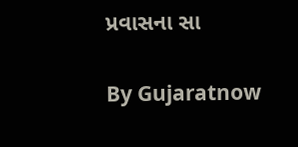પ્રવાસના સા

By Gujaratnow